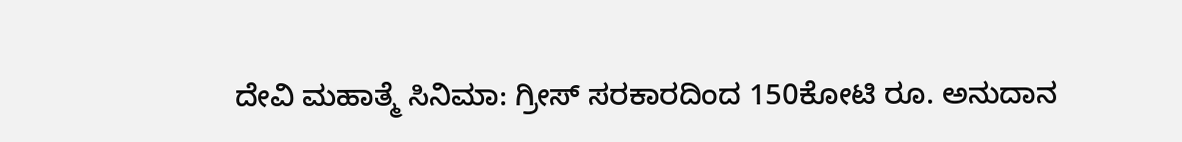ದೇವಿ ಮಹಾತ್ಮೆ ಸಿನಿಮಾ: ಗ್ರೀಸ್ ಸರಕಾರದಿಂದ 150ಕೋಟಿ ರೂ. ಅನುದಾನ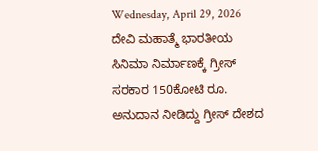Wednesday, April 29, 2026
ದೇವಿ ಮಹಾತ್ಮೆ ಭಾರತೀಯ ಸಿನಿಮಾ ನಿರ್ಮಾಣಕ್ಕೆ ಗ್ರೀಸ್ ಸರಕಾರ 150ಕೋಟಿ ರೂ. ಅನುದಾನ ನೀಡಿದ್ದು ಗ್ರೀಸ್ ದೇಶದ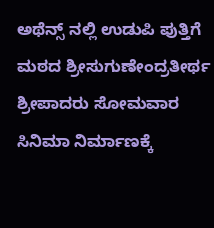ಅಥೆನ್ಸ್ ನಲ್ಲಿ ಉಡುಪಿ ಪುತ್ತಿಗೆ ಮಠದ ಶ್ರೀಸುಗುಣೇಂದ್ರತೀರ್ಥ ಶ್ರೀಪಾದರು ಸೋಮವಾರ ಸಿನಿಮಾ ನಿರ್ಮಾಣಕ್ಕೆ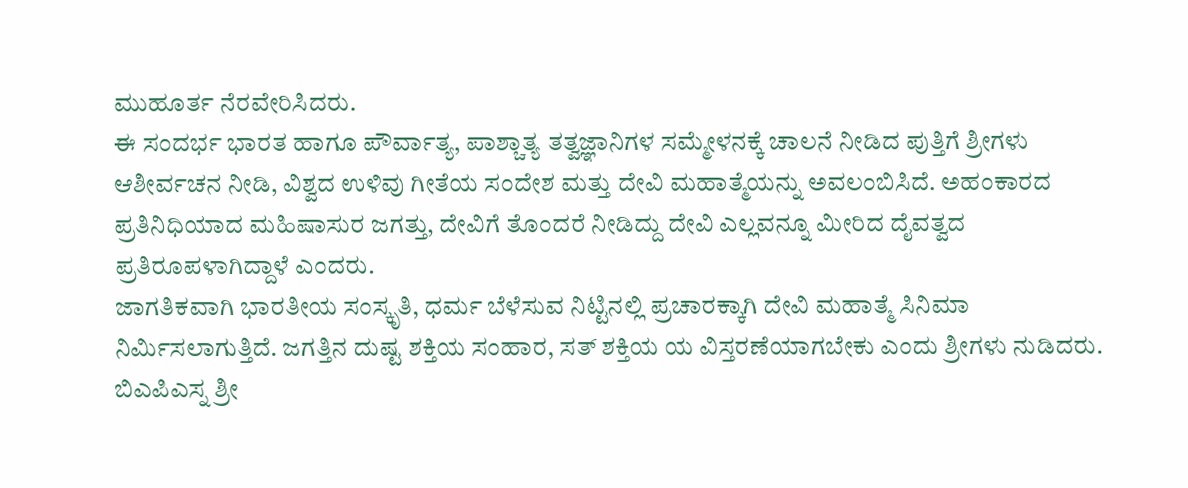ಮುಹೂರ್ತ ನೆರವೇರಿಸಿದರು.
ಈ ಸಂದರ್ಭ ಭಾರತ ಹಾಗೂ ಪೌರ್ವಾತ್ಯ, ಪಾಶ್ಚಾತ್ಯ ತತ್ವಜ್ಞಾನಿಗಳ ಸಮ್ಮೇಳನಕ್ಕೆ ಚಾಲನೆ ನೀಡಿದ ಪುತ್ತಿಗೆ ಶ್ರೀಗಳು ಆಶೀರ್ವಚನ ನೀಡಿ, ವಿಶ್ವದ ಉಳಿವು ಗೀತೆಯ ಸಂದೇಶ ಮತ್ತು ದೇವಿ ಮಹಾತ್ಮೆಯನ್ನು ಅವಲಂಬಿಸಿದೆ. ಅಹಂಕಾರದ ಪ್ರತಿನಿಧಿಯಾದ ಮಹಿಷಾಸುರ ಜಗತ್ತು, ದೇವಿಗೆ ತೊಂದರೆ ನೀಡಿದ್ದು ದೇವಿ ಎಲ್ಲವನ್ನೂ ಮೀರಿದ ದೈವತ್ವದ ಪ್ರತಿರೂಪಳಾಗಿದ್ದಾಳೆ ಎಂದರು.
ಜಾಗತಿಕವಾಗಿ ಭಾರತೀಯ ಸಂಸ್ಕೃತಿ, ಧರ್ಮ ಬೆಳೆಸುವ ನಿಟ್ಟಿನಲ್ಲಿ ಪ್ರಚಾರಕ್ಕಾಗಿ ದೇವಿ ಮಹಾತ್ಮೆ ಸಿನಿಮಾ ನಿರ್ಮಿಸಲಾಗುತ್ತಿದೆ. ಜಗತ್ತಿನ ದುಷ್ಟ ಶಕ್ತಿಯ ಸಂಹಾರ, ಸತ್ ಶಕ್ತಿಯ ಯ ವಿಸ್ತರಣೆಯಾಗಬೇಕು ಎಂದು ಶ್ರೀಗಳು ನುಡಿದರು.
ಬಿಎಪಿಎಸ್ನ ಶ್ರೀ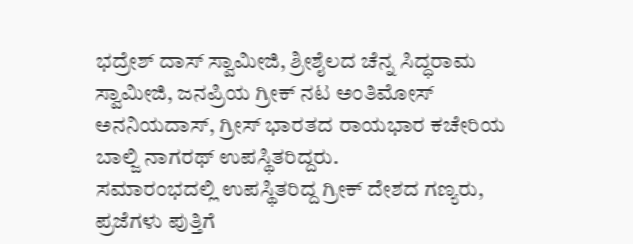ಭದ್ರೇಶ್ ದಾಸ್ ಸ್ವಾಮೀಜಿ, ಶ್ರೀಶೈಲದ ಚೆನ್ನ ಸಿದ್ಧರಾಮ ಸ್ವಾಮೀಜಿ, ಜನಪ್ರಿಯ ಗ್ರೀಕ್ ನಟ ಅಂತಿಮೋಸ್ ಅನನಿಯದಾಸ್, ಗ್ರೀಸ್ ಭಾರತದ ರಾಯಭಾರ ಕಚೇರಿಯ ಬಾಲ್ಜಿ ನಾಗರಥ್ ಉಪಸ್ಥಿತರಿದ್ದರು.
ಸಮಾರಂಭದಲ್ಲಿ ಉಪಸ್ಥಿತರಿದ್ದ ಗ್ರೀಕ್ ದೇಶದ ಗಣ್ಯರು, ಪ್ರಜೆಗಳು ಪುತ್ತಿಗೆ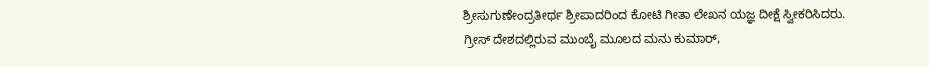ಶ್ರೀಸುಗುಣೇಂದ್ರತೀರ್ಥ ಶ್ರೀಪಾದರಿಂದ ಕೋಟಿ ಗೀತಾ ಲೇಖನ ಯಜ್ಞ ದೀಕ್ಷೆ ಸ್ವೀಕರಿಸಿದರು.
ಗ್ರೀಸ್ ದೇಶದಲ್ಲಿರುವ ಮುಂಬೈ ಮೂಲದ ಮನು ಕುಮಾರ್,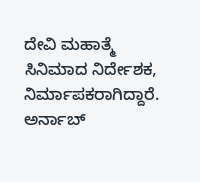ದೇವಿ ಮಹಾತ್ಮೆ ಸಿನಿಮಾದ ನಿರ್ದೇಶಕ, ನಿರ್ಮಾಪಕರಾಗಿದ್ದಾರೆ. ಅರ್ನಾಬ್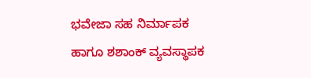ಭವೇಜಾ ಸಹ ನಿರ್ಮಾಪಕ ಹಾಗೂ ಶಶಾಂಕ್ ವ್ಯವಸ್ಥಾಪಕ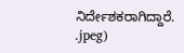ನಿರ್ದೇಶಕರಾಗಿದ್ದಾರೆ.
.jpeg)